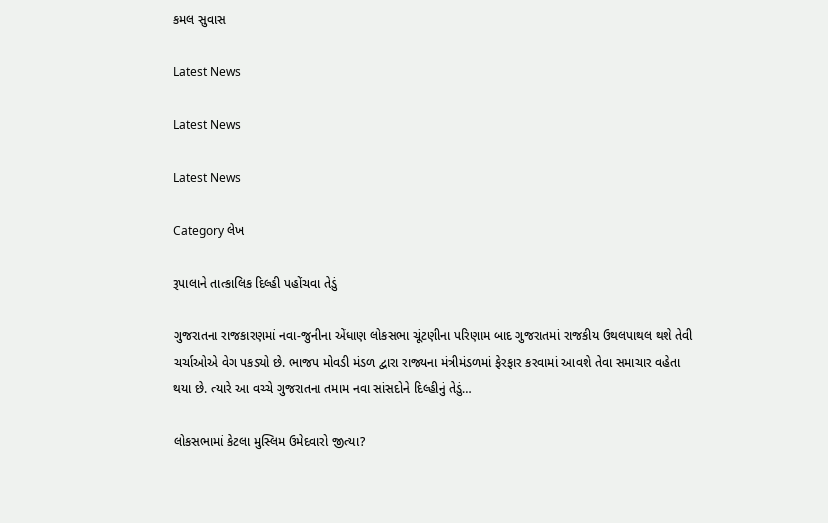કમલ સુવાસ

Latest News

Latest News

Latest News

Category લેખ

રૂપાલાને તાત્કાલિક દિલ્હી પહોંચવા તેડું

ગુજરાતના રાજકારણમાં નવા-જુનીના એંધાણ લોકસભા ચૂંટણીના પરિણામ બાદ ગુજરાતમાં રાજકીય ઉથલપાથલ થશે તેવી ચર્ચાઓએ વેગ પકડ્યો છે. ભાજપ મોવડી મંડળ દ્વારા રાજ્યના મંત્રીમંડળમાં ફેરફાર કરવામાં આવશે તેવા સમાચાર વહેતા થયા છે. ત્યારે આ વચ્ચે ગુજરાતના તમામ નવા સાંસદોને દિલ્હીનું તેડું…

લોકસભામાં કેટલા મુસ્લિમ ઉમેદવારો જીત્યા?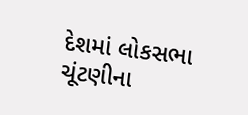દેશમાં લોકસભા ચૂંટણીના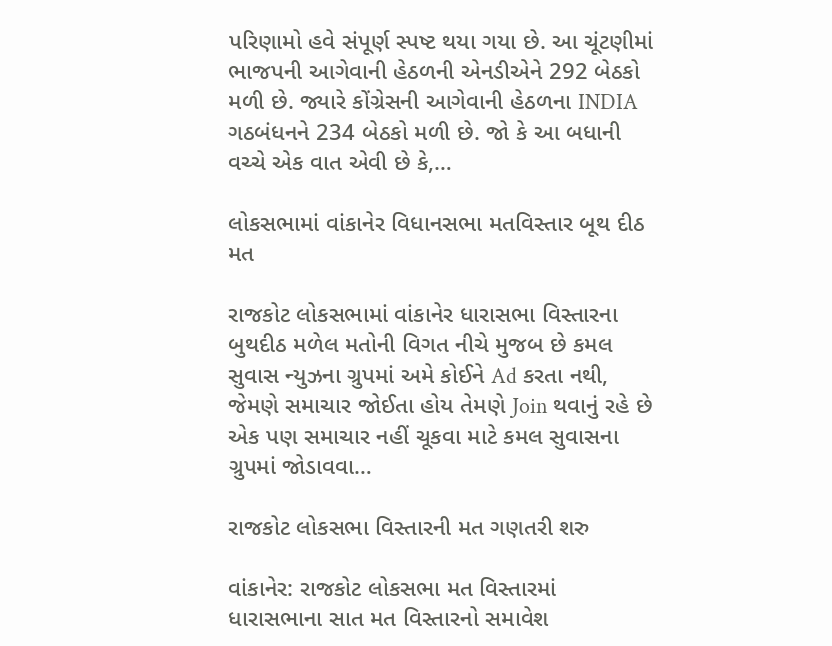પરિણામો હવે સંપૂર્ણ સ્પષ્ટ થયા ગયા છે. આ ચૂંટણીમાં ભાજપની આગેવાની હેઠળની એનડીએને 292 બેઠકો મળી છે. જ્યારે કોંગ્રેસની આગેવાની હેઠળના INDIA ગઠબંધનને 234 બેઠકો મળી છે. જો કે આ બધાની વચ્ચે એક વાત એવી છે કે,…

લોકસભામાં વાંકાનેર વિધાનસભા મતવિસ્તાર બૂથ દીઠ મત

રાજકોટ લોકસભામાં વાંકાનેર ધારાસભા વિસ્તારના બુથદીઠ મળેલ મતોની વિગત નીચે મુજબ છે કમલ સુવાસ ન્યુઝના ગ્રુપમાં અમે કોઈને Ad કરતા નથી, જેમણે સમાચાર જોઈતા હોય તેમણે Join થવાનું રહે છે એક પણ સમાચાર નહીં ચૂકવા માટે કમલ સુવાસના ગ્રુપમાં જોડાવવા…

રાજકોટ લોકસભા વિસ્તારની મત ગણતરી શરુ

વાંકાનેર: રાજકોટ લોકસભા મત વિસ્તારમાં ધારાસભાના સાત મત વિસ્તારનો સમાવેશ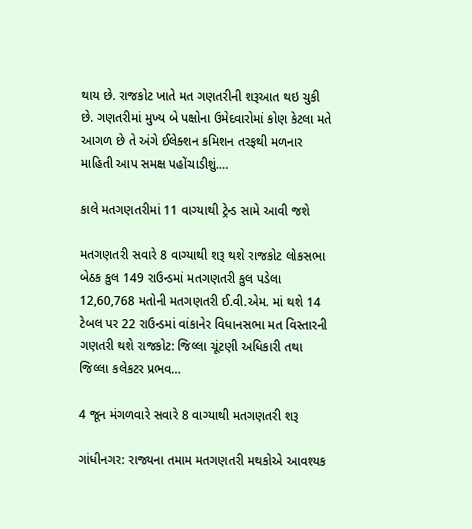થાય છે. રાજકોટ ખાતે મત ગણતરીની શરૂઆત થઇ ચુકી છે. ગણતરીમાં મુખ્ય બે પક્ષોના ઉમેદવારોમાં કોણ કેટલા મતે આગળ છે તે અંગે ઈલેક્શન કમિશન તરફથી મળનાર માહિતી આપ સમક્ષ પહોંચાડીશું.…

કાલે મતગણતરીમાં 11 વાગ્યાથી ટ્રેન્ડ સામે આવી જશે

મતગણતરી સવારે 8 વાગ્યાથી શરૂ થશે રાજકોટ લોકસભા બેઠક કુલ 149 રાઉન્ડમાં મતગણતરી કુલ પડેલા 12,60,768 મતોની મતગણતરી ઈ.વી.એમ. માં થશે 14 ટેબલ પર 22 રાઉન્ડમાં વાંકાનેર વિધાનસભા મત વિસ્તારની ગણતરી થશે રાજકોટ: જિલ્લા ચૂંટણી અધિકારી તથા જિલ્લા કલેકટર પ્રભવ…

4 જૂન મંગળવારે સવારે 8 વાગ્યાથી મતગણતરી શરૂ

ગાંધીનગર: રાજ્યના તમામ મતગણતરી મથકોએ આવશ્યક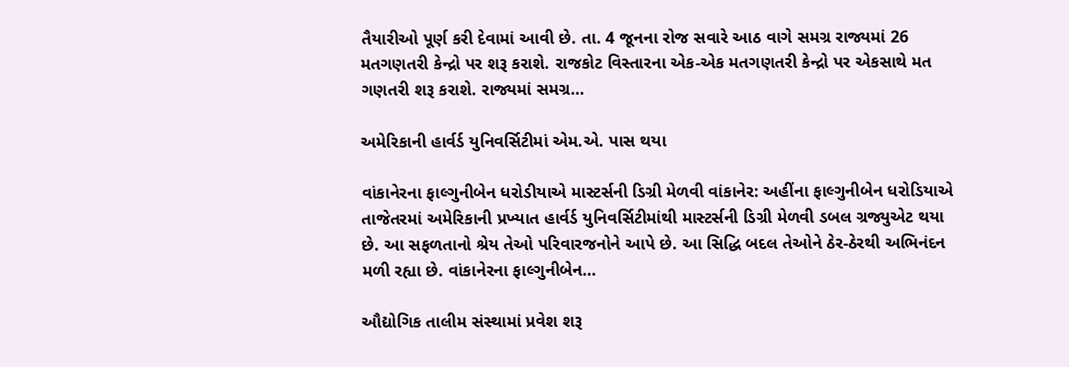તૈયારીઓ પૂર્ણ કરી દેવામાં આવી છે. તા. 4 જૂનના રોજ સવારે આઠ વાગે સમગ્ર રાજ્યમાં 26 મતગણતરી કેન્દ્રો પર શરૂ કરાશે. રાજકોટ વિસ્તારના એક-એક મતગણતરી કેન્દ્રો પર એકસાથે મત ગણતરી શરૂ કરાશે. રાજ્યમાં સમગ્ર…

અમેરિકાની હાર્વર્ડ યુનિવર્સિટીમાં એમ.એ. પાસ થયા

વાંકાનેરના ફાલ્ગુનીબેન ધરોડીયાએ માસ્ટર્સની ડિગ્રી મેળવી વાંકાનેર: અહીંના ફાલ્ગુનીબેન ધરોડિયાએ તાજેતરમાં અમેરિકાની પ્રખ્યાત હાર્વર્ડ યુનિવર્સિટીમાંથી માસ્ટર્સની ડિગ્રી મેળવી ડબલ ગ્રજ્યુએટ થયા છે. આ સફળતાનો શ્રેય તેઓ પરિવારજનોને આપે છે. આ સિદ્ધિ બદલ તેઓને ઠેર-ઠેરથી અભિનંદન મળી રહ્યા છે. વાંકાનેરના ફાલ્ગુનીબેન…

ઔદ્યોગિક તાલીમ સંસ્થામાં પ્રવેશ શરૂ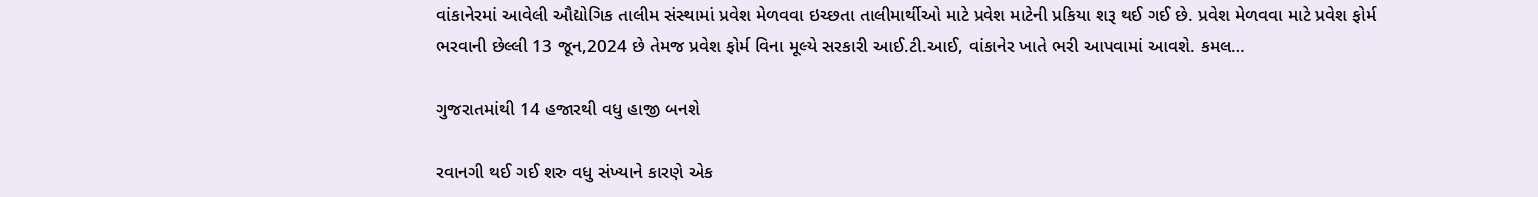વાંકાનેરમાં આવેલી ઔદ્યોગિક તાલીમ સંસ્થામાં પ્રવેશ મેળવવા ઇચ્છતા તાલીમાર્થીઓ માટે પ્રવેશ માટેની પ્રકિયા શરૂ થઈ ગઈ છે. પ્રવેશ મેળવવા માટે પ્રવેશ ફોર્મ ભરવાની છેલ્લી 13 જૂન,2024 છે તેમજ પ્રવેશ ફોર્મ વિના મૂલ્યે સરકારી આઈ.ટી.આઈ, વાંકાનેર ખાતે ભરી આપવામાં આવશે. કમલ…

ગુજરાતમાંથી 14 હજારથી વધુ હાજી બનશે

રવાનગી થઈ ગઈ શરુ વધુ સંખ્યાને કારણે એક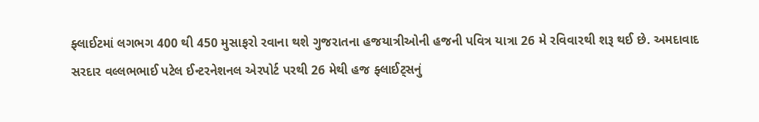ફ્લાઈટમાં લગભગ 400 થી 450 મુસાફરો રવાના થશે ગુજરાતના હજયાત્રીઓની હજની પવિત્ર યાત્રા 26 મે રવિવારથી શરૂ થઈ છે. અમદાવાદ સરદાર વલ્લભભાઈ પટેલ ઈન્ટરનેશનલ એરપોર્ટ પરથી 26 મેથી હજ ફ્લાઈટ્સનું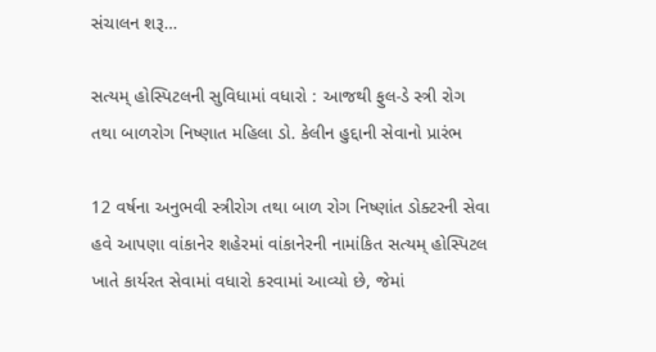સંચાલન શરૂ…

સત્યમ્ હોસ્પિટલની સુવિધામાં વધારો : આજથી ફુલ-ડે સ્ત્રી રોગ તથા બાળરોગ નિષ્ણાત મહિલા ડો. કેલીન હુદ્દાની સેવાનો પ્રારંભ

12 વર્ષના અનુભવી સ્ત્રીરોગ તથા બાળ રોગ નિષ્ણાંત ડોક્ટરની સેવા હવે આપણા વાંકાનેર શહેરમાં વાંકાનેરની નામાંકિત સત્યમ્ હોસ્પિટલ ખાતે કાર્યરત સેવામાં વધારો કરવામાં આવ્યો છે, જેમાં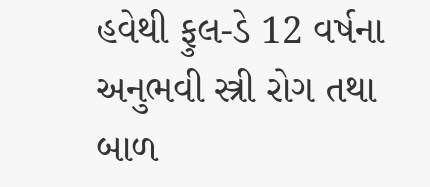હવેથી ફુલ-ડે 12 વર્ષના અનુભવી સ્ત્રી રોગ તથા બાળ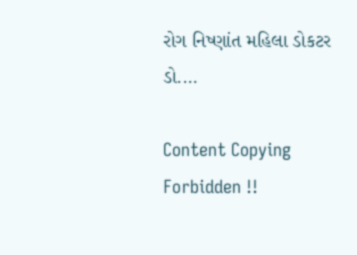રોગ નિષ્ણાંત મહિલા ડોકટર ડો.…

Content Copying Forbidden !!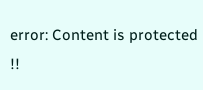error: Content is protected !!